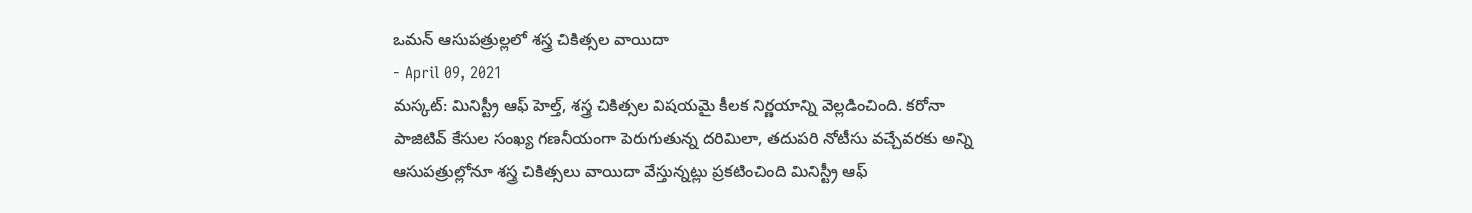ఒమన్ ఆసుపత్రుల్లలో శస్త్ర చికిత్సల వాయిదా
- April 09, 2021
మస్కట్: మినిస్ట్రీ ఆఫ్ హెల్త్, శస్త్ర చికిత్సల విషయమై కీలక నిర్ణయాన్ని వెల్లడించింది. కరోనా పాజిటివ్ కేసుల సంఖ్య గణనీయంగా పెరుగుతున్న దరిమిలా, తదుపరి నోటీసు వచ్చేవరకు అన్ని ఆసుపత్రుల్లోనూ శస్త్ర చికిత్సలు వాయిదా వేస్తున్నట్లు ప్రకటించింది మినిస్ట్రీ ఆఫ్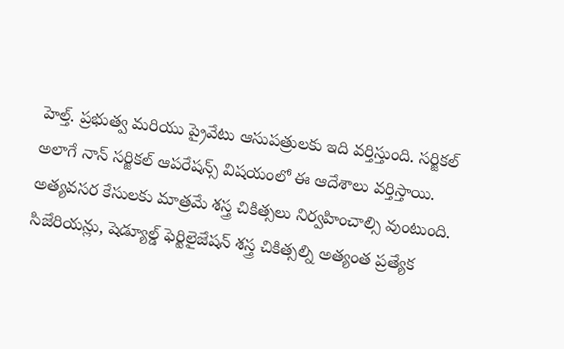హెల్త్. ప్రభుత్వ మరియు ప్రైవేటు ఆసుపత్రులకు ఇది వర్తిస్తుంది. సర్జికల్ అలాగే నాన్ సర్జికల్ ఆపరేషన్స్ విషయంలో ఈ ఆదేశాలు వర్తిస్తాయి. అత్యవసర కేసులకు మాత్రమే శస్త్ర చికిత్సలు నిర్వహించాల్సి వుంటుంది. సిజేరియన్లు, షెడ్యూల్డ్ ఫెర్టిలైజేషన్ శస్త్ర చికిత్సల్ని అత్యంత ప్రత్యేక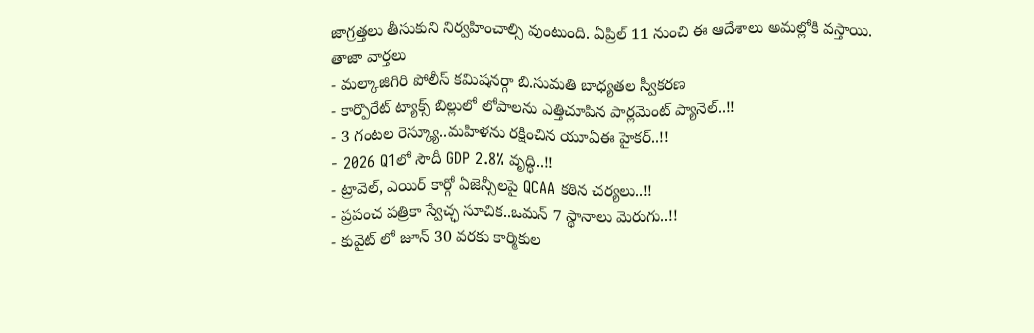జాగ్రత్తలు తీసుకుని నిర్వహించాల్సి వుంటుంది. ఏప్రిల్ 11 నుంచి ఈ ఆదేశాలు అమల్లోకి వస్తాయి.
తాజా వార్తలు
- మల్కాజిగిరి పోలీస్ కమిషనర్గా బి.సుమతి బాధ్యతల స్వీకరణ
- కార్పొరేట్ ట్యాక్స్ బిల్లులో లోపాలను ఎత్తిచూపిన పార్లమెంట్ ప్యానెల్..!!
- 3 గంటల రెస్క్యూ..మహిళను రక్షించిన యూఏఈ హైకర్..!!
- 2026 Q1లో సౌదీ GDP 2.8% వృద్ధి..!!
- ట్రావెల్, ఎయిర్ కార్గో ఏజెన్సీలపై QCAA కఠిన చర్యలు..!!
- ప్రపంచ పత్రికా స్వేచ్ఛ సూచిక..ఒమన్ 7 స్థానాలు మెరుగు..!!
- కువైట్ లో జూన్ 30 వరకు కార్మికుల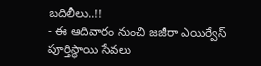బదిలీలు..!!
- ఈ ఆదివారం నుంచి జజీరా ఎయిర్వేస్ పూర్తిస్థాయి సేవలు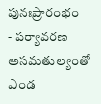పునఃప్రారంభం
- పర్యావరణ అసమతుల్యంతో ఎండ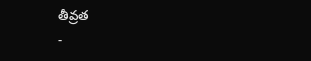తీవ్రత
-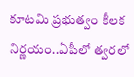కూటమి ప్రభుత్వం కీలక నిర్ణయం..ఏపీలో త్వరలో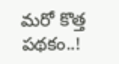మరో కొత్త పథకం..!